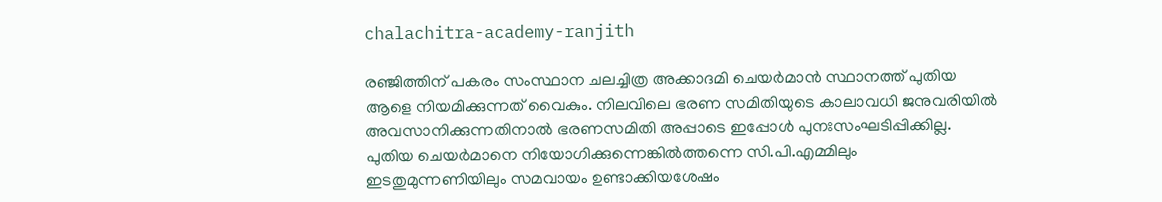chalachitra-academy-ranjith

രഞ്ജിത്തിന് പകരം സംസ്ഥാന ചലച്ചിത്ര അക്കാദമി ചെയര്‍മാന്‍ സ്ഥാനത്ത് പുതിയ ആളെ നിയമിക്കുന്നത് വൈകും. നിലവിലെ ഭരണ സമിതിയുടെ കാലാവധി ജനുവരിയില്‍ അവസാനിക്കുന്നതിനാല്‍ ഭരണസമിതി അപ്പാടെ ഇപ്പോള്‍ പുനഃസംഘടിപ്പിക്കില്ല. പുതിയ ചെയര്‍മാനെ നിയോഗിക്കുന്നെങ്കില്‍ത്തന്നെ സി.പി.എമ്മിലും ഇടതുമുന്നണിയിലും സമവായം ഉണ്ടാക്കിയശേഷം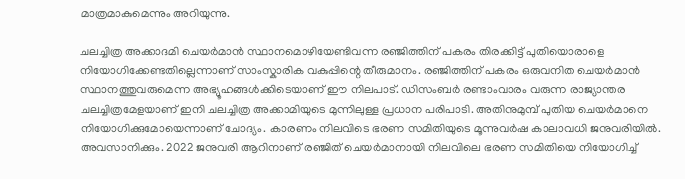മാത്രമാകുമെന്നും അറിയുന്നു.

ചലച്ചിത്ര അക്കാദമി ചെയര്‍മാന്‍ സ്ഥാനമൊഴിയേണ്ടിവന്ന രഞ്ജിത്തിന് പകരം തിരക്കിട്ട് പുതിയൊരാളെ നിയോഗിക്കേണ്ടതില്ലെന്നാണ് സാംസ്കാരിക വകുപ്പിന്റെ തീരുമാനം. രഞ്ജിത്തിന് പകരം ഒരുവനിത ചെയര്‍മാന്‍ സ്ഥാനത്തുവരുമെന്ന അഭ്യൂഹങ്ങള്‍ക്കിടെയാണ് ഈ നിലപാട്. ഡിസംബര്‍ രണ്ടാംവാരം വരുന്ന രാജ്യാന്തര ചലച്ചിത്രമേളയാണ് ഇനി ചലച്ചിത്ര അക്കാമിയുടെ മുന്നിലുള്ള പ്രധാന പരിപാടി. അതിനുമുമ്പ് പുതിയ ചെയര്‍മാനെ നിയോഗിക്കുമോയെന്നാണ് ചോദ്യം. കാരണം നിലവിടെ ഭരണ സമിതിയുടെ മൂന്നുവര്‍ഷ കാലാവധി ജനുവരിയില്‍. അവസാനിക്കും. 2022 ജനുവരി ആറിനാണ് രഞ്ജിത് ചെയര്‍മാനായി നിലവിലെ ഭരണ സമിതിയെ നിയോഗിച്ച്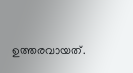ഉത്തരവായത്.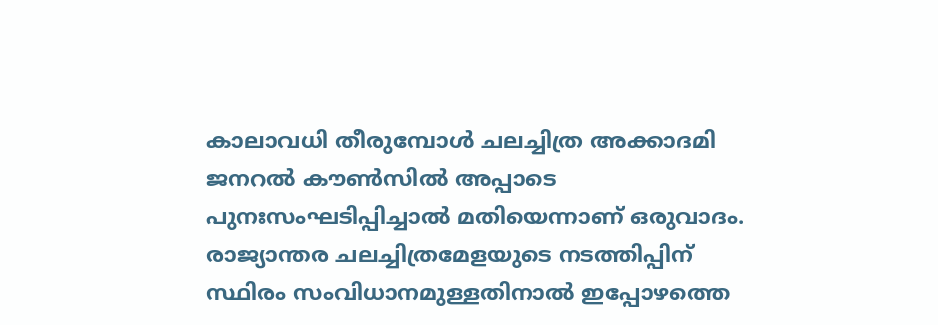കാലാവധി തീരുമ്പോള്‍ ചലച്ചിത്ര അക്കാദമി ജനറല്‍ കൗണ്‍സില്‍ അപ്പാടെ പുനഃസംഘടിപ്പിച്ചാല്‍ മതിയെന്നാണ് ഒരുവാദം. രാജ്യാന്തര ചലച്ചിത്രമേളയുടെ നടത്തിപ്പിന് സ്ഥിരം സംവിധാനമുള്ളതിനാല്‍ ഇപ്പോഴത്തെ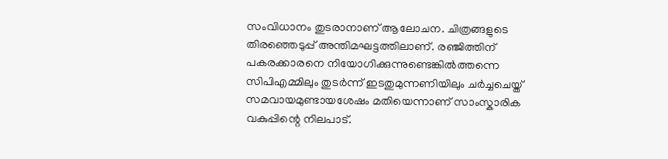സംവിധാനം തുടരാനാണ് ആലോചന. ചിത്രങ്ങളുടെ തിരഞ്ഞെടുപ്പ് അന്തിമഘട്ടത്തിലാണ്. രഞ്ജിത്തിന് പകരക്കാരനെ നിയോഗിക്കുന്നുണ്ടെങ്കില്‍ത്തന്നെ സിപിഎമ്മിലും തുടര്‍ന്ന് ഇടതുമുന്നണിയിലും ചര്‍ച്ചചെയ്ത് സമവായമുണ്ടായശേഷം മതിയെന്നാണ് സാംസ്കാരിക വകുപ്പിന്റെ നിലപാട്.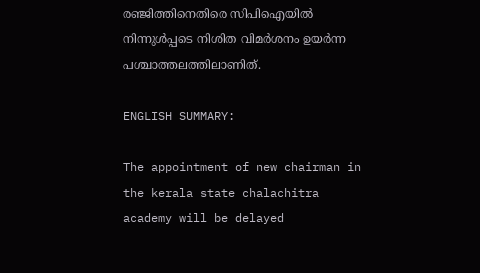രഞ്ജിത്തിനെതിരെ സി‌പി‌ഐയില്‍ നിന്നുള്‍പ്പടെ നിശിത വിമര്‍ശനം ഉയര്‍ന്ന പശ്ചാത്തലത്തിലാണിത്.

ENGLISH SUMMARY:

The appointment of new chairman in the kerala state chalachitra academy will be delayed